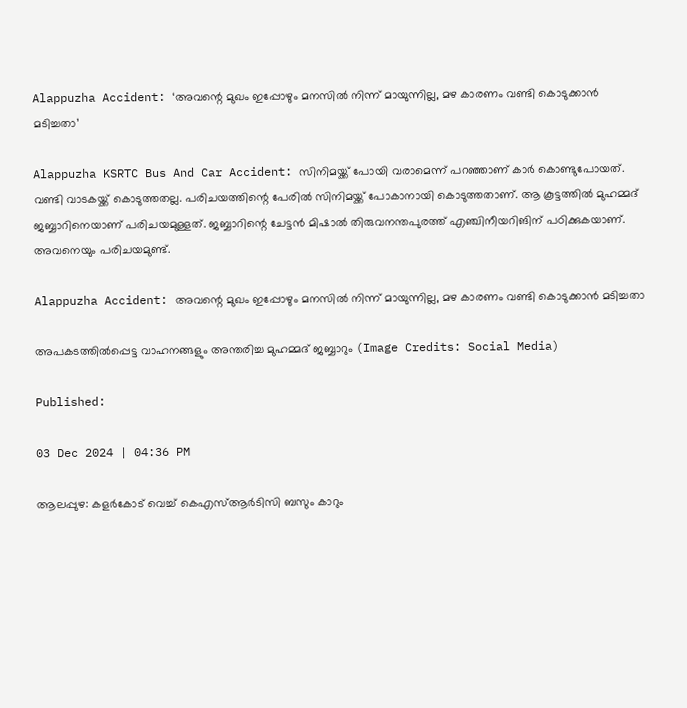Alappuzha Accident: ‘അവന്റെ മുഖം ഇപ്പോഴും മനസില്‍ നിന്ന് മായുന്നില്ല, മഴ കാരണം വണ്ടി കൊടുക്കാന്‍ മടിച്ചതാ’

Alappuzha KSRTC Bus And Car Accident: സിനിമയ്ക്ക് പോയി വരാമെന്ന് പറഞ്ഞാണ് കാര്‍ കൊണ്ടുപോയത്. വണ്ടി വാടകയ്ക്ക് കൊടുത്തതല്ല. പരിചയത്തിന്റെ പേരില്‍ സിനിമയ്ക്ക് പോകാനായി കൊടുത്തതാണ്. ആ കൂട്ടത്തില്‍ മുഹമ്മദ് ജബ്ബാറിനെയാണ് പരിചയമുള്ളത്. ജബ്ബാറിന്റെ ചേട്ടന്‍ മിഷാല്‍ തിരുവനന്തപുരത്ത് എഞ്ചിനീയറിങിന് പഠിക്കുകയാണ്. അവനെയും പരിചയമുണ്ട്.

Alappuzha Accident: അവന്റെ മുഖം ഇപ്പോഴും മനസില്‍ നിന്ന് മായുന്നില്ല, മഴ കാരണം വണ്ടി കൊടുക്കാന്‍ മടിച്ചതാ

അപകടത്തില്‍പ്പെട്ട വാഹനങ്ങളും അന്തരിച്ച മുഹമ്മദ് ജബ്ബാറും (Image Credits: Social Media)

Published:

03 Dec 2024 | 04:36 PM

ആലപ്പുഴ: കളര്‍കോട് വെച്ച് കെഎസ്ആര്‍ടിസി ബസും കാറും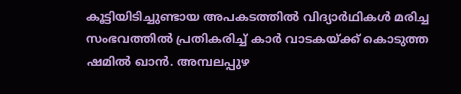കൂട്ടിയിടിച്ചുണ്ടായ അപകടത്തില്‍ വിദ്യാര്‍ഥികള്‍ മരിച്ച സംഭവത്തില്‍ പ്രതികരിച്ച് കാര്‍ വാടകയ്ക്ക് കൊടുത്ത ഷമില്‍ ഖാന്‍. അമ്പലപ്പുഴ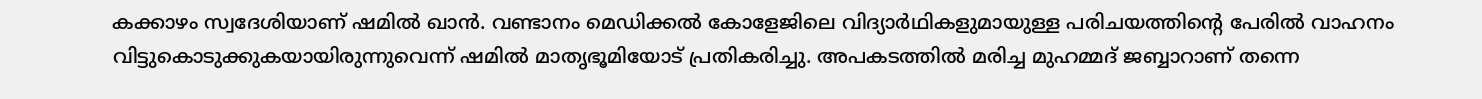കക്കാഴം സ്വദേശിയാണ് ഷമില്‍ ഖാന്‍. വണ്ടാനം മെഡിക്കല്‍ കോളേജിലെ വിദ്യാര്‍ഥികളുമായുള്ള പരിചയത്തിന്റെ പേരില്‍ വാഹനം വിട്ടുകൊടുക്കുകയായിരുന്നുവെന്ന് ഷമില്‍ മാതൃഭൂമിയോട് പ്രതികരിച്ചു. അപകടത്തില്‍ മരിച്ച മുഹമ്മദ് ജബ്ബാറാണ് തന്നെ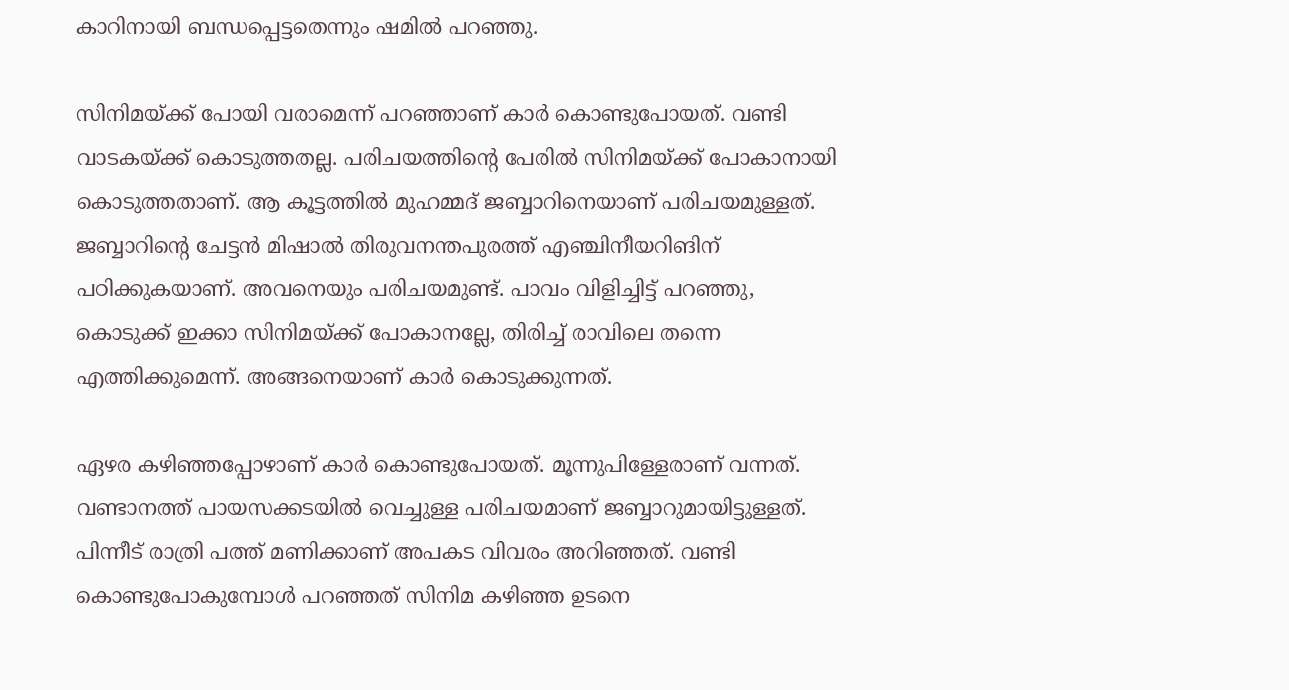കാറിനായി ബന്ധപ്പെട്ടതെന്നും ഷമില്‍ പറഞ്ഞു.

സിനിമയ്ക്ക് പോയി വരാമെന്ന് പറഞ്ഞാണ് കാര്‍ കൊണ്ടുപോയത്. വണ്ടി വാടകയ്ക്ക് കൊടുത്തതല്ല. പരിചയത്തിന്റെ പേരില്‍ സിനിമയ്ക്ക് പോകാനായി കൊടുത്തതാണ്. ആ കൂട്ടത്തില്‍ മുഹമ്മദ് ജബ്ബാറിനെയാണ് പരിചയമുള്ളത്. ജബ്ബാറിന്റെ ചേട്ടന്‍ മിഷാല്‍ തിരുവനന്തപുരത്ത് എഞ്ചിനീയറിങിന് പഠിക്കുകയാണ്. അവനെയും പരിചയമുണ്ട്. പാവം വിളിച്ചിട്ട് പറഞ്ഞു, കൊടുക്ക് ഇക്കാ സിനിമയ്ക്ക് പോകാനല്ലേ, തിരിച്ച് രാവിലെ തന്നെ എത്തിക്കുമെന്ന്. അങ്ങനെയാണ് കാര്‍ കൊടുക്കുന്നത്.

ഏഴര കഴിഞ്ഞപ്പോഴാണ് കാര്‍ കൊണ്ടുപോയത്. മൂന്നുപിള്ളേരാണ് വന്നത്. വണ്ടാനത്ത് പായസക്കടയില്‍ വെച്ചുള്ള പരിചയമാണ് ജബ്ബാറുമായിട്ടുള്ളത്. പിന്നീട് രാത്രി പത്ത് മണിക്കാണ് അപകട വിവരം അറിഞ്ഞത്. വണ്ടി കൊണ്ടുപോകുമ്പോള്‍ പറഞ്ഞത് സിനിമ കഴിഞ്ഞ ഉടനെ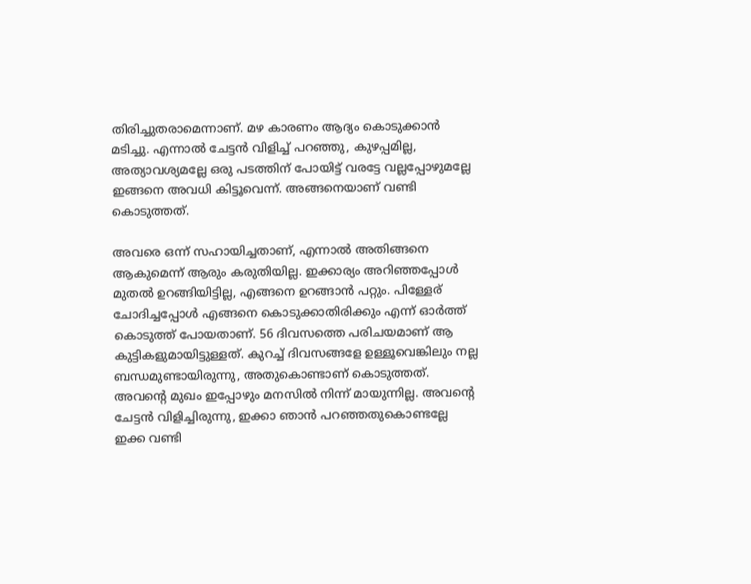തിരിച്ചുതരാമെന്നാണ്. മഴ കാരണം ആദ്യം കൊടുക്കാന്‍ മടിച്ചു. എന്നാല്‍ ചേട്ടന്‍ വിളിച്ച് പറഞ്ഞു, കുഴപ്പമില്ല, അത്യാവശ്യമല്ലേ ഒരു പടത്തിന് പോയിട്ട് വരട്ടേ വല്ലപ്പോഴുമല്ലേ ഇങ്ങനെ അവധി കിട്ടൂവെന്ന്. അങ്ങനെയാണ് വണ്ടി കൊടുത്തത്.

അവരെ ഒന്ന് സഹായിച്ചതാണ്, എന്നാല്‍ അതിങ്ങനെ ആകുമെന്ന് ആരും കരുതിയില്ല. ഇക്കാര്യം അറിഞ്ഞപ്പോള്‍ മുതല്‍ ഉറങ്ങിയിട്ടില്ല, എങ്ങനെ ഉറങ്ങാന്‍ പറ്റും. പിള്ളേര് ചോദിച്ചപ്പോള്‍ എങ്ങനെ കൊടുക്കാതിരിക്കും എന്ന് ഓര്‍ത്ത് കൊടുത്ത് പോയതാണ്. 56 ദിവസത്തെ പരിചയമാണ് ആ കുട്ടികളുമായിട്ടുള്ളത്. കുറച്ച് ദിവസങ്ങളേ ഉള്ളൂവെങ്കിലും നല്ല ബന്ധമുണ്ടായിരുന്നു, അതുകൊണ്ടാണ് കൊടുത്തത്. അവന്റെ മുഖം ഇപ്പോഴും മനസില്‍ നിന്ന് മായുന്നില്ല. അവന്റെ ചേട്ടന്‍ വിളിച്ചിരുന്നു, ഇക്കാ ഞാന്‍ പറഞ്ഞതുകൊണ്ടല്ലേ ഇക്ക വണ്ടി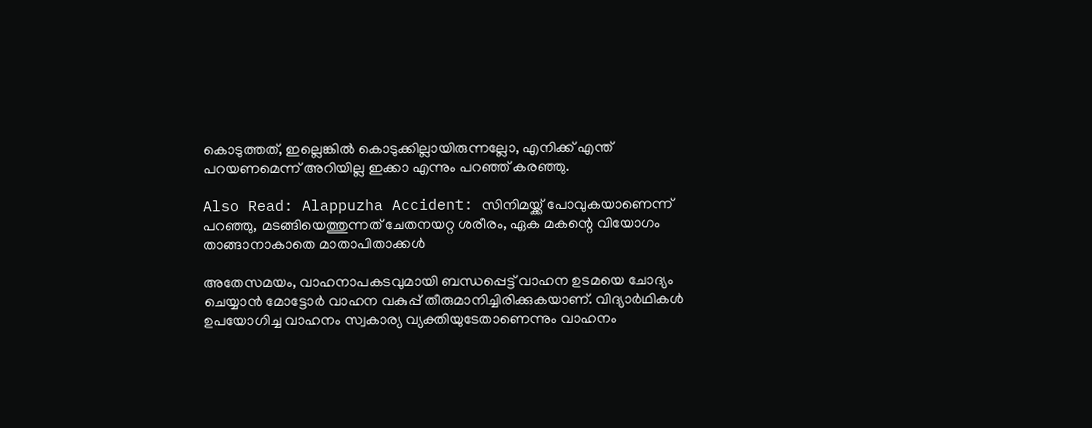കൊടുത്തത്, ഇല്ലെങ്കില്‍ കൊടുക്കില്ലായിരുന്നല്ലോ, എനിക്ക് എന്ത് പറയണമെന്ന് അറിയില്ല ഇക്കാ എന്നും പറഞ്ഞ് കരഞ്ഞു.

Also Read: Alappuzha Accident: സിനിമയ്ക്ക് പോവുകയാണെന്ന് പറഞ്ഞു, മടങ്ങിയെത്തുന്നത് ചേതനയറ്റ ശരീരം, ഏക മകന്റെ വിയോഗം താങ്ങാനാകാതെ മാതാപിതാക്കള്‍

അതേസമയം, വാഹനാപകടവുമായി ബന്ധപ്പെട്ട് വാഹന ഉടമയെ ചോദ്യം ചെയ്യാന്‍ മോട്ടോര്‍ വാഹന വകുപ്പ് തീരുമാനിച്ചിരിക്കുകയാണ്. വിദ്യാര്‍ഥികള്‍ ഉപയോഗിച്ച വാഹനം സ്വകാര്യ വ്യക്തിയുടേതാണെന്നും വാഹനം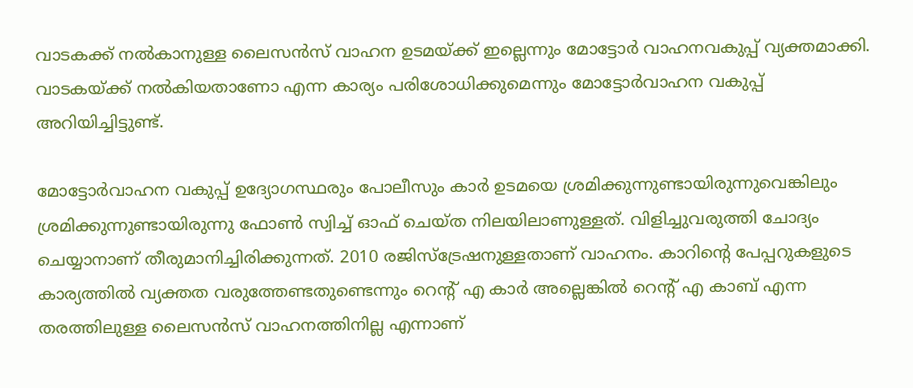വാടകക്ക് നല്‍കാനുള്ള ലൈസന്‍സ് വാഹന ഉടമയ്ക്ക് ഇല്ലെന്നും മോട്ടോര്‍ വാഹനവകുപ്പ് വ്യക്തമാക്കി. വാടകയ്ക്ക് നല്‍കിയതാണോ എന്ന കാര്യം പരിശോധിക്കുമെന്നും മോട്ടോര്‍വാഹന വകുപ്പ് അറിയിച്ചിട്ടുണ്ട്.

മോട്ടോര്‍വാഹന വകുപ്പ് ഉദ്യോഗസ്ഥരും പോലീസും കാര്‍ ഉടമയെ ശ്രമിക്കുന്നുണ്ടായിരുന്നുവെങ്കിലും ശ്രമിക്കുന്നുണ്ടായിരുന്നു ഫോണ്‍ സ്വിച്ച് ഓഫ് ചെയ്ത നിലയിലാണുള്ളത്. വിളിച്ചുവരുത്തി ചോദ്യം ചെയ്യാനാണ് തീരുമാനിച്ചിരിക്കുന്നത്. 2010 രജിസ്‌ട്രേഷനുള്ളതാണ് വാഹനം. കാറിന്റെ പേപ്പറുകളുടെ കാര്യത്തില്‍ വ്യക്തത വരുത്തേണ്ടതുണ്ടെന്നും റെന്റ് എ കാര്‍ അല്ലെങ്കില്‍ റെന്റ് എ കാബ് എന്ന തരത്തിലുള്ള ലൈസന്‍സ് വാഹനത്തിനില്ല എന്നാണ്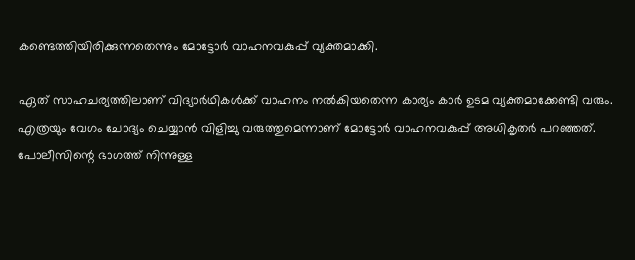കണ്ടെത്തിയിരിക്കുന്നതെന്നും മോട്ടോര്‍ വാഹനവകുപ്പ് വ്യക്തമാക്കി.

ഏത് സാഹചര്യത്തിലാണ് വിദ്യാര്‍ഥികള്‍ക്ക് വാഹനം നല്‍കിയതെന്ന കാര്യം കാര്‍ ഉടമ വ്യക്തമാക്കേണ്ടി വരും. എത്രയും വേഗം ചോദ്യം ചെയ്യാന്‍ വിളിച്ചു വരുത്തുമെന്നാണ് മോട്ടോര്‍ വാഹനവകുപ്പ് അധികൃതര്‍ പറഞ്ഞത്. പോലീസിന്റെ ഭാഗത്ത് നിന്നുള്ള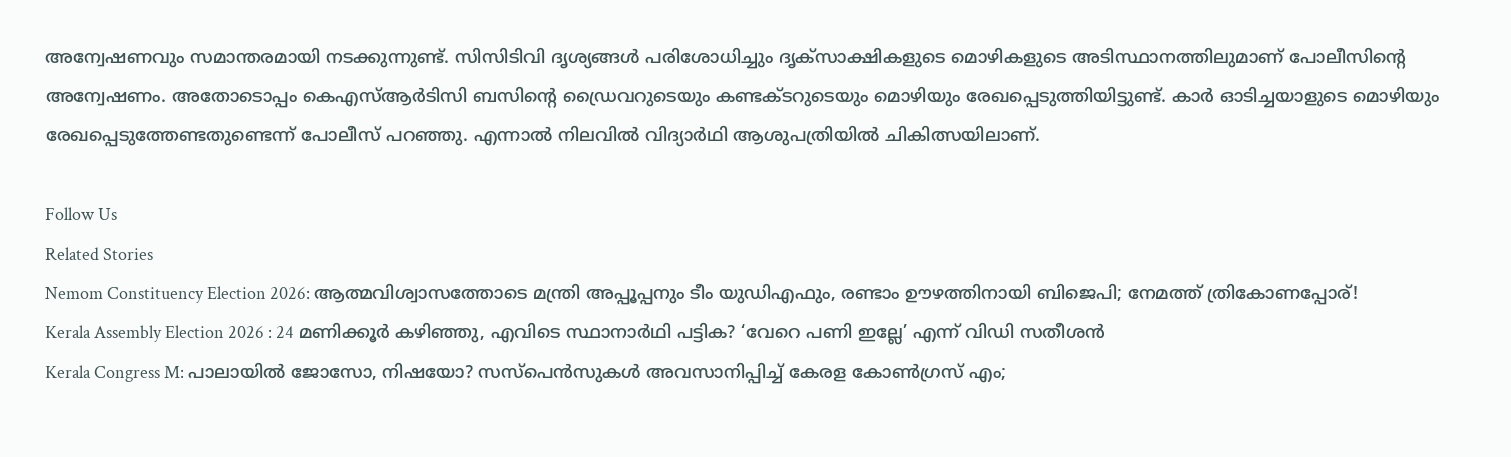അന്വേഷണവും സമാന്തരമായി നടക്കുന്നുണ്ട്. സിസിടിവി ദൃശ്യങ്ങള്‍ പരിശോധിച്ചും ദൃക്‌സാക്ഷികളുടെ മൊഴികളുടെ അടിസ്ഥാനത്തിലുമാണ് പോലീസിന്റെ അന്വേഷണം. അതോടൊപ്പം കെഎസ്ആര്‍ടിസി ബസിന്റെ ഡ്രൈവറുടെയും കണ്ടക്ടറുടെയും മൊഴിയും രേഖപ്പെടുത്തിയിട്ടുണ്ട്. കാര്‍ ഓടിച്ചയാളുടെ മൊഴിയും രേഖപ്പെടുത്തേണ്ടതുണ്ടെന്ന് പോലീസ് പറഞ്ഞു. എന്നാല്‍ നിലവില്‍ വിദ്യാര്‍ഥി ആശുപത്രിയില്‍ ചികിത്സയിലാണ്.

Follow Us
Related Stories
Nemom Constituency Election 2026: ആത്മവിശ്വാസത്തോടെ മന്ത്രി അപ്പൂപ്പനും ടീം യുഡിഎഫും, രണ്ടാം ഊഴത്തിനായി ബിജെപി; നേമത്ത് ത്രികോണപ്പോര്!
Kerala Assembly Election 2026 : 24 മണിക്കൂർ കഴിഞ്ഞു, എവിടെ സ്ഥാനാർഥി പട്ടിക? ‘വേറെ പണി ഇല്ലേ’ എന്ന് വിഡി സതീശൻ
Kerala Congress M: പാലായില്‍ ജോസോ, നിഷയോ? സസ്‌പെന്‍സുകള്‍ അവസാനിപ്പിച്ച് കേരള കോണ്‍ഗ്രസ് എം;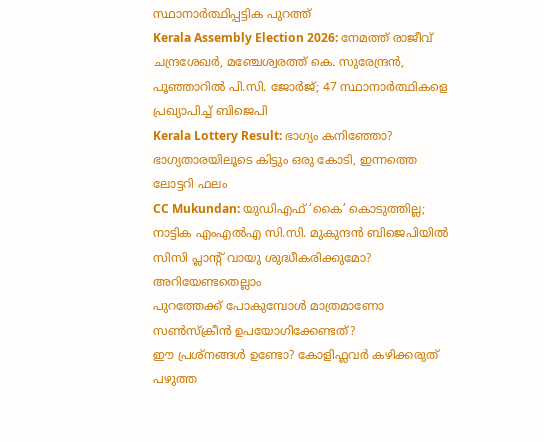സ്ഥാനാര്‍ത്ഥിപ്പട്ടിക പുറത്ത്‌
Kerala Assembly Election 2026: നേമത്ത് രാജീവ് ചന്ദ്രശേഖര്‍, മഞ്ചേശ്വരത്ത് കെ. സുരേന്ദ്രന്‍, പൂഞ്ഞാറില്‍ പി.സി. ജോര്‍ജ്; 47 സ്ഥാനാര്‍ത്ഥികളെ പ്രഖ്യാപിച്ച് ബിജെപി
Kerala Lottery Result: ഭാഗ്യം കനിഞ്ഞോ? ഭാഗ്യതാരയിലൂടെ കിട്ടും ഒരു കോടി, ഇന്നത്തെ ലോട്ടറി ഫലം
CC Mukundan: യുഡിഎഫ് ‘കൈ’ കൊടുത്തില്ല; നാട്ടിക എംഎൽഎ സി.സി. മുകുന്ദൻ ബിജെപിയിൽ
സിസി പ്ലാന്‍റ് വായു ശുദ്ധീകരിക്കുമോ? അറിയേണ്ടതെല്ലാം
പുറത്തേക്ക് പോകുമ്പോള്‍ മാത്രമാണോ സണ്‍സ്‌ക്രീന്‍ ഉപയോഗിക്കേണ്ടത്?
ഈ പ്രശ്നങ്ങൾ ഉണ്ടോ? കോളിഫ്ലവർ കഴിക്കരുത്
പഴുത്ത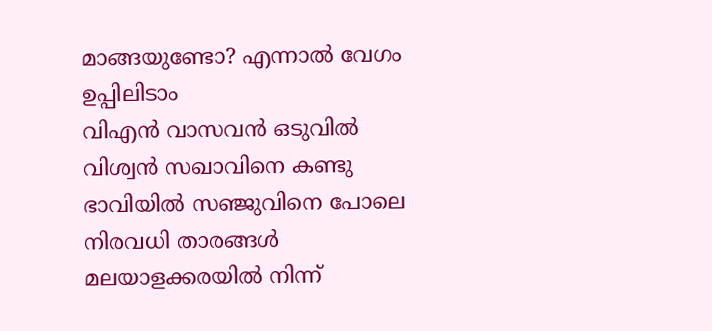മാങ്ങയുണ്ടോ? എന്നാല്‍ വേഗം ഉപ്പിലിടാം
വിഎൻ വാസവൻ ഒടുവിൽ വിശ്വൻ സഖാവിനെ കണ്ടു
ഭാവിയില്‍ സഞ്ജുവിനെ പോലെ നിരവധി താരങ്ങള്‍ മലയാളക്കരയില്‍ നിന്ന്‌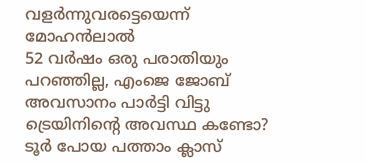വളര്‍ന്നുവരട്ടെയെന്ന് മോഹന്‍ലാല്‍
52 വർഷം ഒരു പരാതിയും പറഞ്ഞില്ല, എംജെ ജോബ് അവസാനം പാർട്ടി വിട്ടു
ട്രെയിനിന്റെ അവസ്ഥ കണ്ടോ? ടൂര്‍ പോയ പത്താം ക്ലാസ്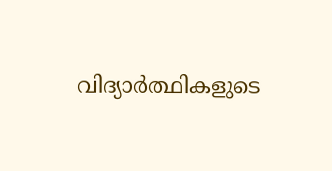വിദ്യാര്‍ത്ഥികളുടെ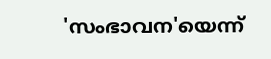'സംഭാവന'യെന്ന്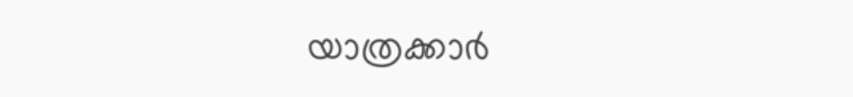യാത്രക്കാര്‍